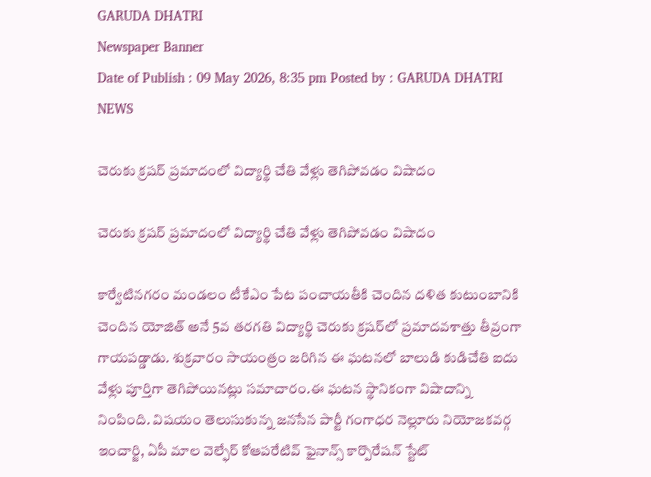GARUDA DHATRI
Newspaper Banner
Date of Publish : 09 May 2026, 8:35 pm Posted by : GARUDA DHATRI NEWS

చెరుకు క్రషర్ ప్రమాదంలో విద్యార్థి చేతి వేళ్లు తెగిపోవడం విషాదం

చెరుకు క్రషర్ ప్రమాదంలో విద్యార్థి చేతి వేళ్లు తెగిపోవడం విషాదం

కార్వేటినగరం మండలం టీకేఎం పేట పంచాయతీకి చెందిన దళిత కుటుంబానికి చెందిన యోజిత్ అనే 5వ తరగతి విద్యార్థి చెరుకు క్రషర్‌లో ప్రమాదవశాత్తు తీవ్రంగా గాయపడ్డాడు. శుక్రవారం సాయంత్రం జరిగిన ఈ ఘటనలో బాలుడి కుడిచేతి ఐదు వేళ్లు పూర్తిగా తెగిపోయినట్లు సమాచారం.ఈ ఘటన స్థానికంగా విషాదాన్ని నింపింది. విషయం తెలుసుకున్న జనసేన పార్టీ గంగాధర నెల్లూరు నియోజకవర్గ ఇంచార్జి, ఏపీ మాల వెల్ఫేర్ కోఆపరేటివ్ ఫైనాన్స్ కార్పొరేషన్ స్టేట్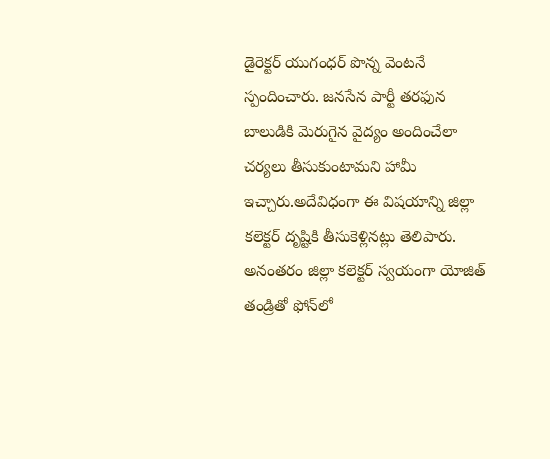డైరెక్టర్ యుగంధర్ పొన్న వెంటనే స్పందించారు. జనసేన పార్టీ తరఫున బాలుడికి మెరుగైన వైద్యం అందించేలా చర్యలు తీసుకుంటామని హామీ ఇచ్చారు.అదేవిధంగా ఈ విషయాన్ని జిల్లా కలెక్టర్ దృష్టికి తీసుకెళ్లినట్లు తెలిపారు. అనంతరం జిల్లా కలెక్టర్ స్వయంగా యోజిత్ తండ్రితో ఫోన్‌లో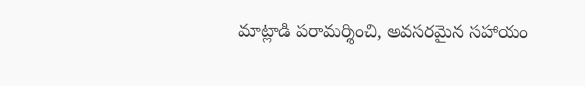మాట్లాడి పరామర్శించి, అవసరమైన సహాయం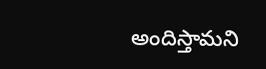అందిస్తామని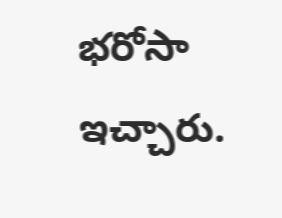భరోసా ఇచ్చారు.